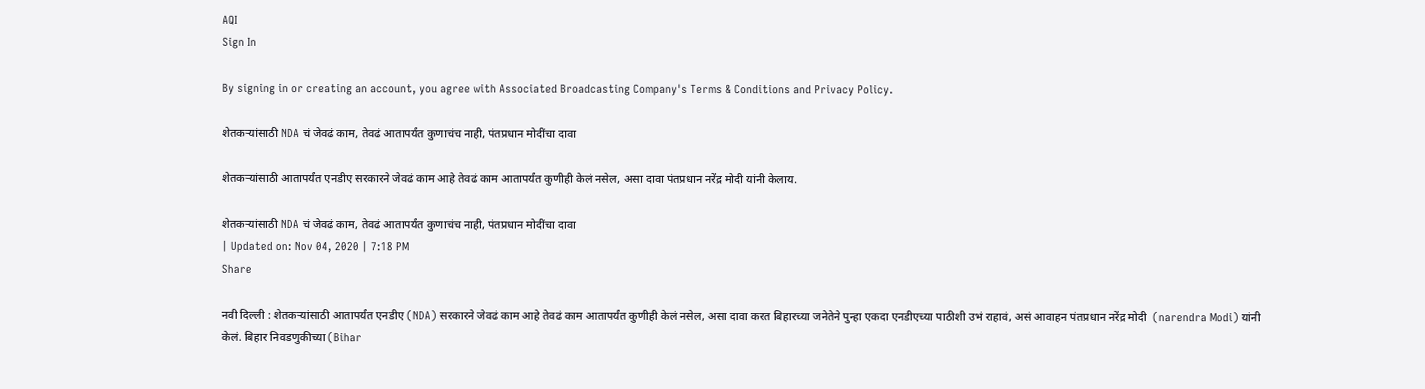AQI
Sign In

By signing in or creating an account, you agree with Associated Broadcasting Company's Terms & Conditions and Privacy Policy.

शेतकऱ्यांसाठी NDA चं जेवढं काम, तेवढं आतापर्यंत कुणाचंच नाही, पंतप्रधान मोदींचा दावा

शेतकऱ्यांसाठी आतापर्यंत एनडीए सरकारने जेवढं काम आहे तेवढं काम आतापर्यंत कुणीही केलं नसेल, असा दावा पंतप्रधान नरेंद्र मोदी यांनी केलाय.

शेतकऱ्यांसाठी NDA चं जेवढं काम, तेवढं आतापर्यंत कुणाचंच नाही, पंतप्रधान मोदींचा दावा
| Updated on: Nov 04, 2020 | 7:18 PM
Share

नवी दिल्ली : शेतकऱ्यांसाठी आतापर्यंत एनडीए (NDA) सरकारने जेवढं काम आहे तेवढं काम आतापर्यंत कुणीही केलं नसेल, असा दावा करत बिहारच्या जनेतेने पुन्हा एकदा एनडीएच्या पाठीशी उभं राहावं, असं आवाहन पंतप्रधान नरेंद्र मोदी  (narendra Modi) यांनी केलं. बिहार निवडणुकीच्या (Bihar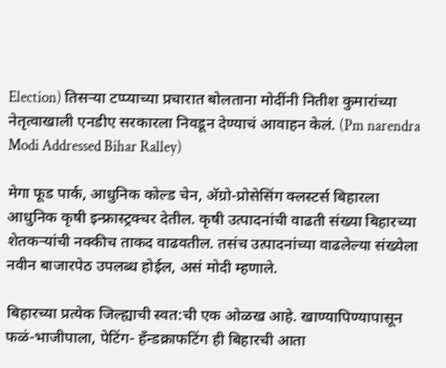Election) तिसऱ्या टप्प्याच्या प्रचारात बोलताना मोदींनी नितीश कुमारांच्या नेतृत्वाखाली एनडीए सरकारला निवडून देण्याचं आवाहन केलं. (Pm narendra Modi Addressed Bihar Ralley)

मेगा फूड पार्क, आधुनिक कोल्ड चेन, अ‌ॅग्रो-प्रोसेसिंग क्लस्टर्स बिहारला आधुनिक कृषी इन्फ्रास्ट्रक्चर देतील. कृषी उत्पादनांची वाढती संख्या बिहारच्या शेतकऱ्यांची नक्कीच ताकद वाढवतील. तसंच उत्पादनांच्या वाढलेल्या संख्येला नवीन बाजारपेठ उपलब्ध होईल, असं मोदी म्हणाले.

बिहारच्या प्रत्येक जिल्ह्याची स्वत:ची एक ओळख आहे. खाण्यापिण्यापासून फळं-भाजीपाला, पेटिंग- हँन्डक्राफटिंग ही बिहारची आता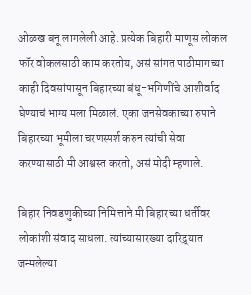ओळख बनू लागलेली आहे. प्रत्येक बिहारी माणूस लोकल फॉर वोकलसाठी काम करतोय, असं सांगत पाठीमागच्या काही दिवसांपासून बिहारच्या बंधू-भगिणींचे आशीर्वाद घेण्याचं भाग्य मला मिळालं. एका जनसेवकाच्या रुपाने बिहारच्या भूमीला चरणस्पर्श करुन त्यांची सेवा करण्यासाठी मी आश्वस्त करतो, असं मोदी म्हणाले.

बिहार निवडणुकीच्या निमित्ताने मी बिहारच्या धर्तीवर लोकांशी संवाद साधला. त्यांच्यासारख्या दारिद्र्यात जन्मलेल्या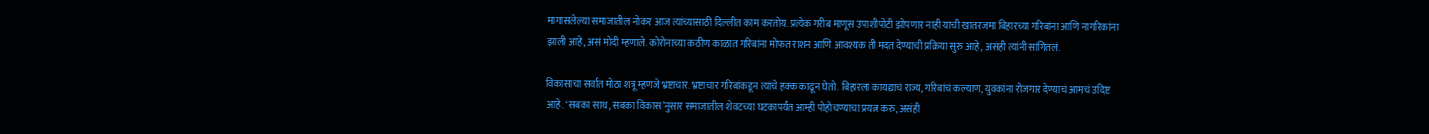मागासलेल्या समाजातील नोकर आज त्यांच्यासाठी दिल्लीत काम करतोय. प्रत्येक गरीब माणूस उपाशीपोटी झोपणार नाही याची खातरजमा बिहारच्या गरिबांना आणि नागरिकांना झाली आहे, असं मोदी म्हणाले. कोरोनाच्या कठीण काळात गरिबांना मोफत राशन आणि आवश्यक ती मदत देण्याची प्रक्रिया सुरु आहे, असंही त्यांनी सांगितलं.

विकासाचा सर्वात मोठा शत्रू म्हणजे भ्रष्टाचार. भ्रष्टाचार गरिबांकडून त्यांचे हक्क काढून घेतो. बिहारला कायद्याचं राज्य, गरिबांचं कल्याण, युवकांना रोजगार देण्याचं आमचं उदिष्ट आहे. ‘सबका साथ, सबका विकास’नुसार समाजातील शेवटच्या घटकापर्यंत आम्ही पोहोचण्याचा प्रयत्न करु, असंही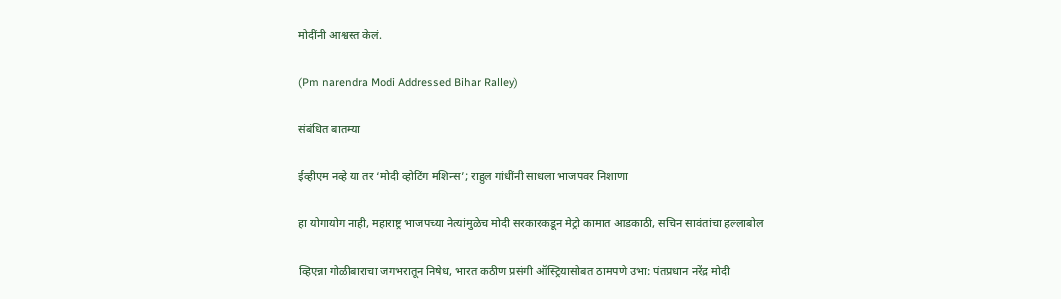मोदींनी आश्वस्त केलं.

(Pm narendra Modi Addressed Bihar Ralley)

संबंधित बातम्या

ईव्हीएम नव्हे या तर ‘मोदी व्होटिंग मशिन्स’; राहुल गांधींनी साधला भाजपवर निशाणा

हा योगायोग नाही, महाराष्ट्र भाजपच्या नेत्यांमुळेच मोदी सरकारकडून मेट्रो कामात आडकाठी, सचिन सावंतांचा हल्लाबोल

व्हिएन्ना गोळीबाराचा जगभरातून निषेध, भारत कठीण प्रसंगी ऑस्ट्रियासोबत ठामपणे उभा: पंतप्रधान नरेंद्र मोदी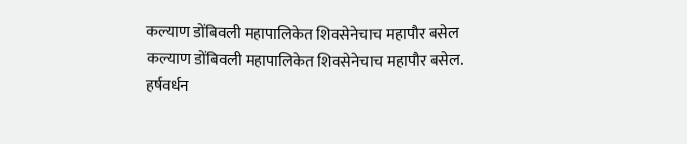कल्याण डोंबिवली महापालिकेत शिवसेनेचाच महापौर बसेल
कल्याण डोंबिवली महापालिकेत शिवसेनेचाच महापौर बसेल.
हर्षवर्धन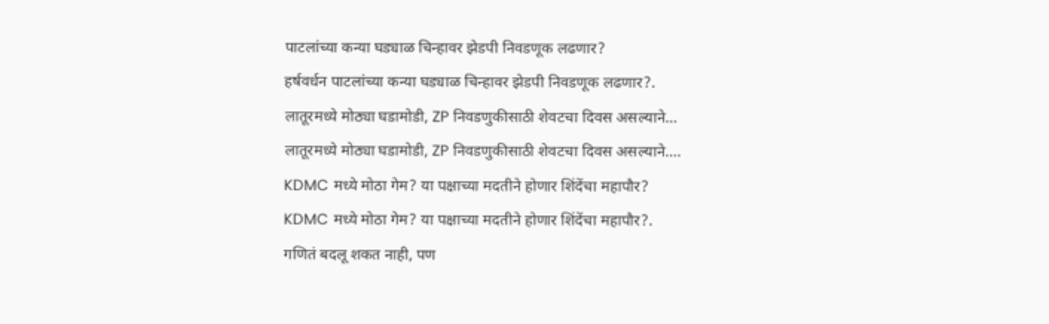पाटलांच्या कन्या घड्याळ चिन्हावर झेडपी निवडणूक लढणार?
हर्षवर्धन पाटलांच्या कन्या घड्याळ चिन्हावर झेडपी निवडणूक लढणार?.
लातूरमध्ये मोठ्या घडामोडी, ZP निवडणुकीसाठी शेवटचा दिवस असल्याने...
लातूरमध्ये मोठ्या घडामोडी, ZP निवडणुकीसाठी शेवटचा दिवस असल्याने....
KDMC मध्ये मोठा गेम? या पक्षाच्या मदतीने होणार शिंदेंचा महापौर?
KDMC मध्ये मोठा गेम? या पक्षाच्या मदतीने होणार शिंदेंचा महापौर?.
गणितं बदलू शकत नाही, पण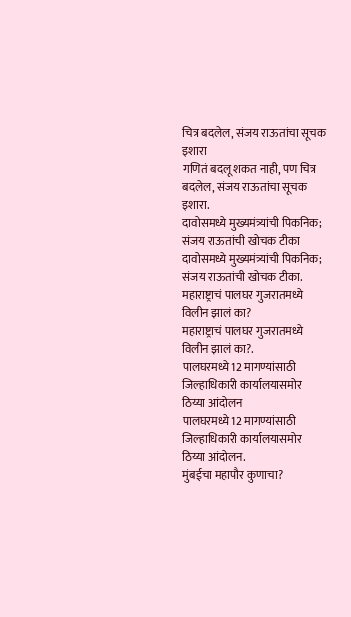चित्र बदलेल, संजय राऊतांचा सूचक इशारा
गणितं बदलू शकत नाही, पण चित्र बदलेल, संजय राऊतांचा सूचक इशारा.
दावोसमध्ये मुख्यमंत्र्यांची पिकनिक; संजय राऊतांची खोचक टीका
दावोसमध्ये मुख्यमंत्र्यांची पिकनिक; संजय राऊतांची खोचक टीका.
महाराष्ट्राचं पालघर गुजरातमध्ये विलीन झालं का?
महाराष्ट्राचं पालघर गुजरातमध्ये विलीन झालं का?.
पालघरमध्ये12 मागण्यांसाठी जिल्हाधिकारी कार्यालयासमोर ठिय्या आंदोलन
पालघरमध्ये12 मागण्यांसाठी जिल्हाधिकारी कार्यालयासमोर ठिय्या आंदोलन.
मुंबईचा महापौर कुणाचा?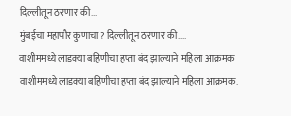दिल्लीतून ठरणार की...
मुंबईचा महापौर कुणाचा? दिल्लीतून ठरणार की....
वाशीममध्ये लाडक्या बहिणीचा हप्ता बंद झाल्याने महिला आक्रमक
वाशीममध्ये लाडक्या बहिणीचा हप्ता बंद झाल्याने महिला आक्रमक.